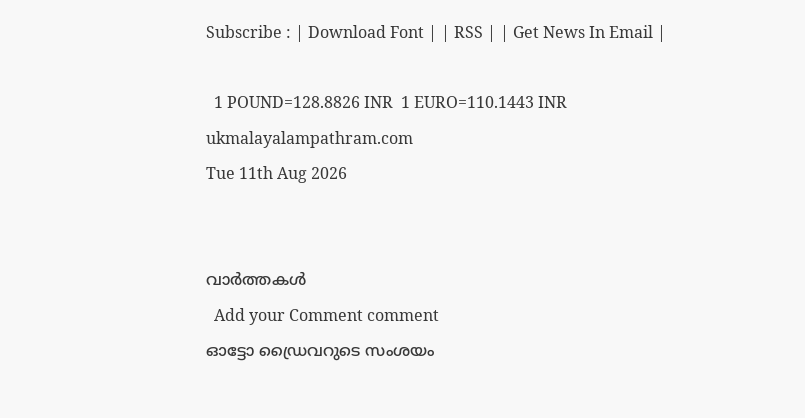Subscribe : | Download Font | | RSS | | Get News In Email |

  1 POUND=128.8826 INR  1 EURO=110.1443 INR
ukmalayalampathram.com
Tue 11th Aug 2026


വാര്‍ത്തകള്‍
  Add your Comment comment
ഓട്ടോ ഡ്രൈവറുടെ സംശയം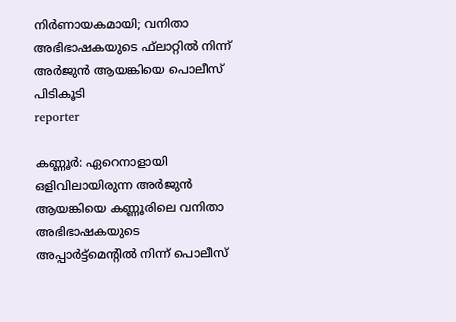നിര്‍ണായകമായി; വനിതാ അഭിഭാഷകയുടെ ഫ്‌ലാറ്റില്‍ നിന്ന് അര്‍ജുന്‍ ആയങ്കിയെ പൊലീസ് പിടികൂടി
reporter

കണ്ണൂര്‍: ഏറെനാളായി ഒളിവിലായിരുന്ന അര്‍ജുന്‍ ആയങ്കിയെ കണ്ണൂരിലെ വനിതാ അഭിഭാഷകയുടെ അപ്പാര്‍ട്ട്മെന്റില്‍ നിന്ന് പൊലീസ്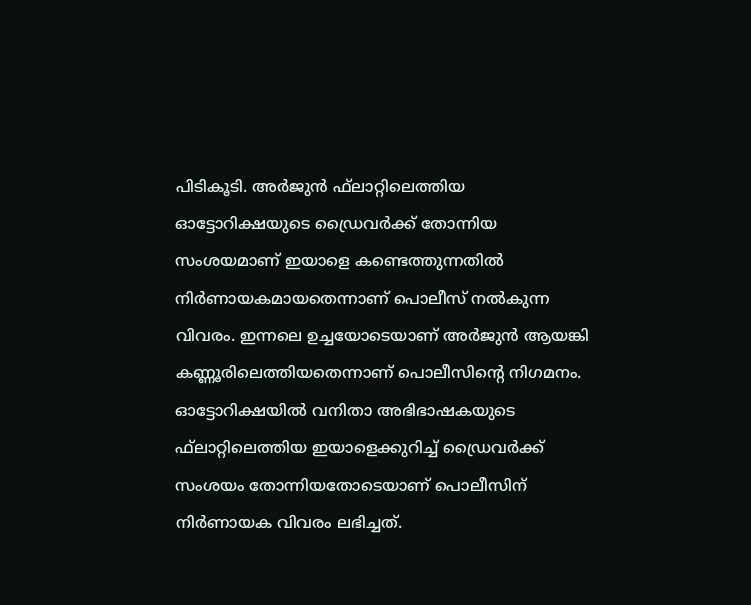പിടികൂടി. അര്‍ജുന്‍ ഫ്‌ലാറ്റിലെത്തിയ ഓട്ടോറിക്ഷയുടെ ഡ്രൈവര്‍ക്ക് തോന്നിയ സംശയമാണ് ഇയാളെ കണ്ടെത്തുന്നതില്‍ നിര്‍ണായകമായതെന്നാണ് പൊലീസ് നല്‍കുന്ന വിവരം. ഇന്നലെ ഉച്ചയോടെയാണ് അര്‍ജുന്‍ ആയങ്കി കണ്ണൂരിലെത്തിയതെന്നാണ് പൊലീസിന്റെ നിഗമനം. ഓട്ടോറിക്ഷയില്‍ വനിതാ അഭിഭാഷകയുടെ ഫ്‌ലാറ്റിലെത്തിയ ഇയാളെക്കുറിച്ച് ഡ്രൈവര്‍ക്ക് സംശയം തോന്നിയതോടെയാണ് പൊലീസിന് നിര്‍ണായക വിവരം ലഭിച്ചത്.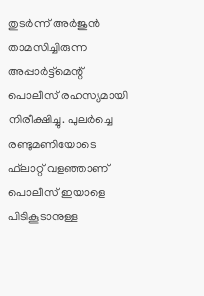തുടര്‍ന്ന് അര്‍ജുന്‍ താമസിച്ചിരുന്ന അപ്പാര്‍ട്ട്മെന്റ് പൊലീസ് രഹസ്യമായി നിരീക്ഷിച്ചു. പുലര്‍ച്ചെ രണ്ടുമണിയോടെ ഫ്‌ലാറ്റ് വളഞ്ഞാണ് പൊലീസ് ഇയാളെ പിടികൂടാനുള്ള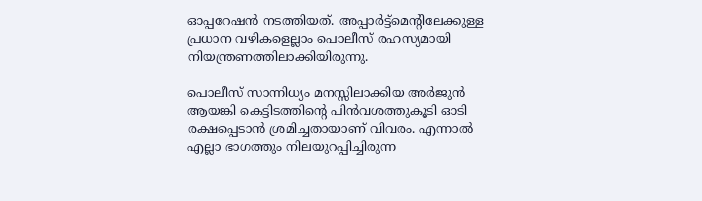ഓപ്പറേഷന്‍ നടത്തിയത്. അപ്പാര്‍ട്ട്മെന്റിലേക്കുള്ള പ്രധാന വഴികളെല്ലാം പൊലീസ് രഹസ്യമായി നിയന്ത്രണത്തിലാക്കിയിരുന്നു.

പൊലീസ് സാന്നിധ്യം മനസ്സിലാക്കിയ അര്‍ജുന്‍ ആയങ്കി കെട്ടിടത്തിന്റെ പിന്‍വശത്തുകൂടി ഓടി രക്ഷപ്പെടാന്‍ ശ്രമിച്ചതായാണ് വിവരം. എന്നാല്‍ എല്ലാ ഭാഗത്തും നിലയുറപ്പിച്ചിരുന്ന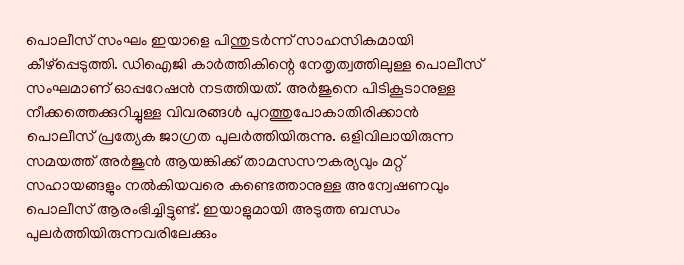പൊലീസ് സംഘം ഇയാളെ പിന്തുടര്‍ന്ന് സാഹസികമായി കീഴ്പ്പെടുത്തി. ഡിഐജി കാര്‍ത്തികിന്റെ നേതൃത്വത്തിലുള്ള പൊലീസ് സംഘമാണ് ഓപ്പറേഷന്‍ നടത്തിയത്. അര്‍ജുനെ പിടികൂടാനുള്ള നീക്കത്തെക്കുറിച്ചുള്ള വിവരങ്ങള്‍ പുറത്തുപോകാതിരിക്കാന്‍ പൊലീസ് പ്രത്യേക ജാഗ്രത പുലര്‍ത്തിയിരുന്നു. ഒളിവിലായിരുന്ന സമയത്ത് അര്‍ജുന്‍ ആയങ്കിക്ക് താമസസൗകര്യവും മറ്റ് സഹായങ്ങളും നല്‍കിയവരെ കണ്ടെത്താനുള്ള അന്വേഷണവും പൊലീസ് ആരംഭിച്ചിട്ടുണ്ട്. ഇയാളുമായി അടുത്ത ബന്ധം പുലര്‍ത്തിയിരുന്നവരിലേക്കും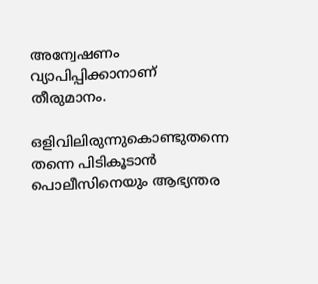അന്വേഷണം വ്യാപിപ്പിക്കാനാണ് തീരുമാനം.

ഒളിവിലിരുന്നുകൊണ്ടുതന്നെ തന്നെ പിടികൂടാന്‍ പൊലീസിനെയും ആഭ്യന്തര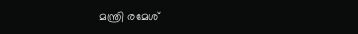മന്ത്രി രമേശ്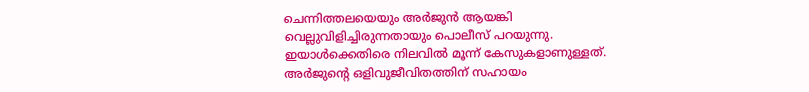ചെന്നിത്തലയെയും അര്‍ജുന്‍ ആയങ്കി വെല്ലുവിളിച്ചിരുന്നതായും പൊലീസ് പറയുന്നു. ഇയാള്‍ക്കെതിരെ നിലവില്‍ മൂന്ന് കേസുകളാണുള്ളത്. അര്‍ജുന്റെ ഒളിവുജീവിതത്തിന് സഹായം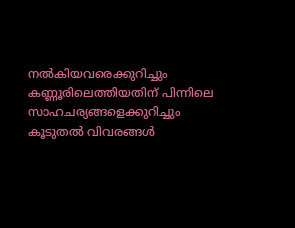നല്‍കിയവരെക്കുറിച്ചും കണ്ണൂരിലെത്തിയതിന് പിന്നിലെ സാഹചര്യങ്ങളെക്കുറിച്ചും കൂടുതല്‍ വിവരങ്ങള്‍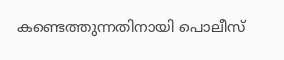കണ്ടെത്തുന്നതിനായി പൊലീസ്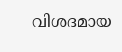വിശദമായ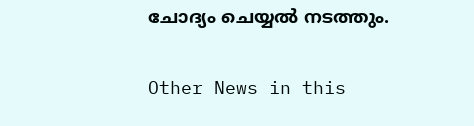ചോദ്യം ചെയ്യല്‍ നടത്തും.


Other News in this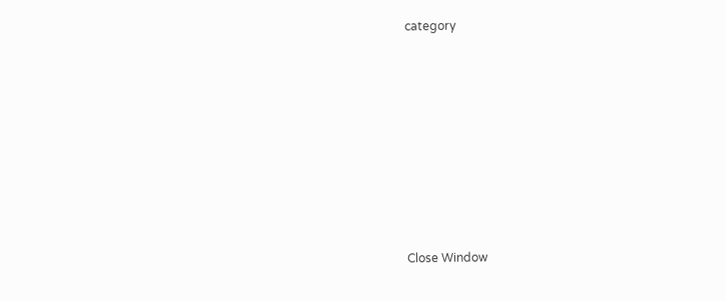category








Close Window